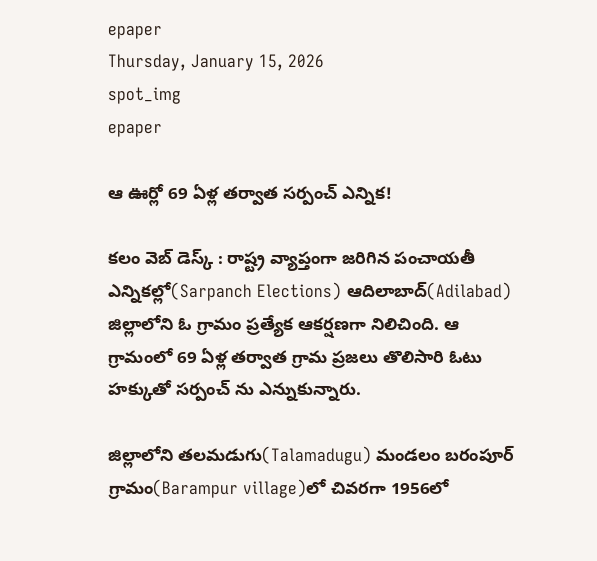epaper
Thursday, January 15, 2026
spot_img
epaper

ఆ ఊర్లో 69 ఏళ్ల త‌ర్వాత స‌ర్పంచ్‌ ఎన్నిక‌!

క‌లం వెబ్ డెస్క్ : రాష్ట్ర వ్యాప్తంగా జ‌రిగిన పంచాయ‌తీ ఎన్నిక‌ల్లో(Sarpanch Elections) ఆదిలాబాద్(Adilabad) జిల్లాలోని ఓ గ్రామం ప్ర‌త్యేక ఆక‌ర్ష‌ణ‌గా నిలిచింది. ఆ గ్రామంలో 69 ఏళ్ల త‌ర్వాత గ్రామ‌ ప్ర‌జ‌లు తొలిసారి ఓటు హ‌క్కుతో స‌ర్పంచ్‌ ను ఎన్నుకున్నారు.

జిల్లాలోని త‌ల‌మ‌డుగు(Talamadugu) మండ‌లం బ‌రంపూర్ గ్రామం(Barampur village)లో చివ‌ర‌గా 1956లో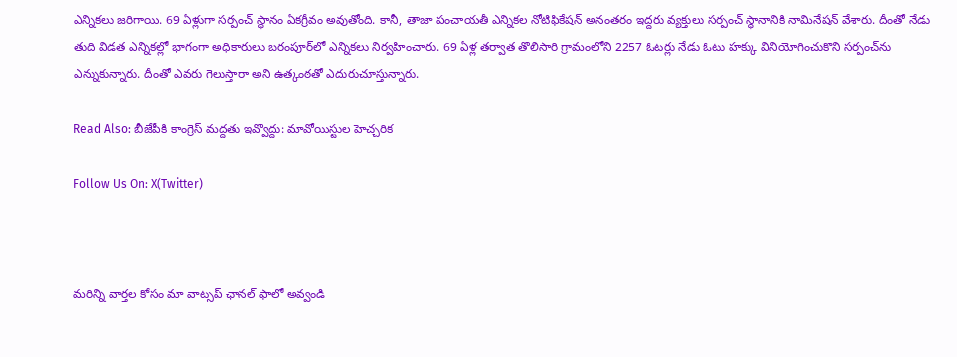ఎన్నికలు జ‌రిగాయి. 69 ఏళ్లుగా స‌ర్పంచ్‌ స్థానం ఏక‌గ్రీవం అవుతోంది. కానీ, తాజా పంచాయ‌తీ ఎన్నిక‌ల నోటిఫికేష‌న్ అనంతరం ఇద్ద‌రు వ్య‌క్తులు స‌ర్పంచ్ స్థానానికి నామినేష‌న్ వేశారు. దీంతో నేడు తుది విడ‌త‌ ఎన్నిక‌ల్లో భాగంగా అధికారులు బ‌రంపూర్‌లో ఎన్నిక‌లు నిర్వ‌హించారు. 69 ఏళ్ల త‌ర్వాత తొలిసారి గ్రామంలోని 2257 ఓటర్లు నేడు ఓటు హ‌క్కు వినియోగించుకొని స‌ర్పంచ్‌ను ఎన్నుకున్నారు. దీంతో ఎవ‌రు గెలుస్తారా అని ఉత్కంఠ‌తో ఎదురుచూస్తున్నారు.

Read Also: బీజేపీకి కాంగ్రెస్ మద్దతు ఇవ్వొద్దు: మావోయిస్టుల హెచ్చరిక

Follow Us On: X(Twitter)



మ‌రిన్ని వార్త‌ల కోసం మా వాట్స‌ప్ ఛాన‌ల్ ఫాలో అవ్వండి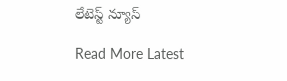లేటెస్ట్ న్యూస్‌

Read More Latest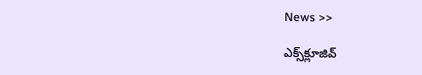News >>

ఎక్స్‌క్లూజివ్‌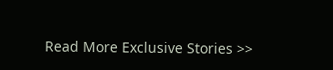Read More Exclusive Stories >>